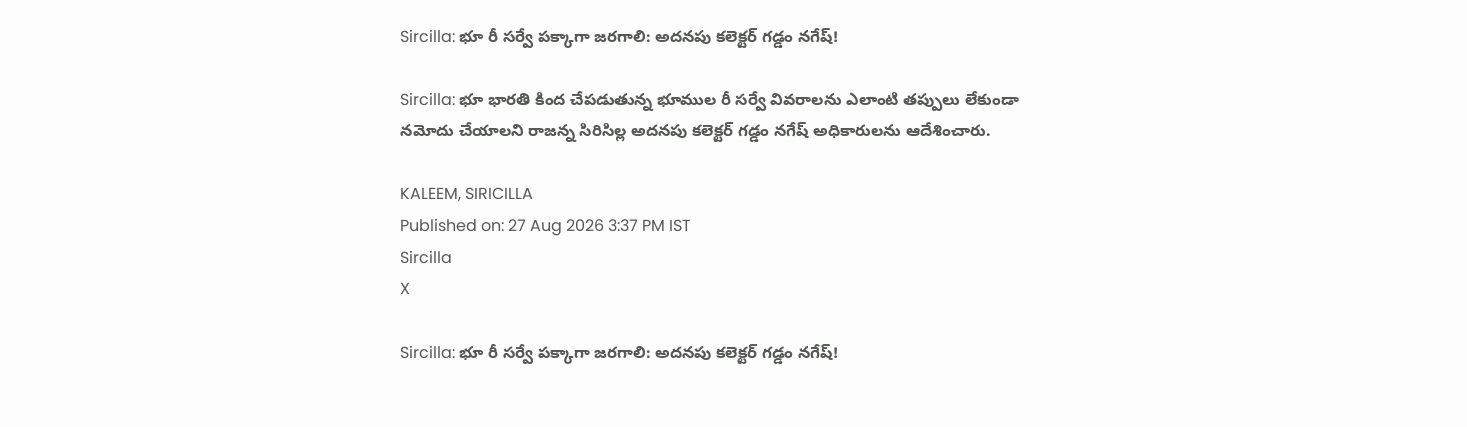Sircilla: భూ రీ సర్వే పక్కాగా జరగాలి: అదనపు కలెక్టర్ గడ్డం నగేష్!

Sircilla: భూ భారతి కింద చేపడుతున్న భూముల రీ సర్వే వివరాలను ఎలాంటి తప్పులు లేకుండా నమోదు చేయాలని రాజన్న సిరిసిల్ల అదనపు కలెక్టర్ గడ్డం నగేష్ అధికారులను ఆదేశించారు.

KALEEM, SIRICILLA
Published on: 27 Aug 2026 3:37 PM IST
Sircilla
X

Sircilla: భూ రీ సర్వే పక్కాగా జరగాలి: అదనపు కలెక్టర్ గడ్డం నగేష్!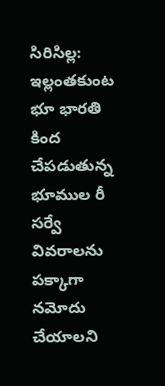సిరిసిల్ల: ఇల్లంతకుంట భూ భారతి కింద చేపడుతున్న భూముల రీ సర్వే వివరాలను పక్కాగా నమోదు చేయాలని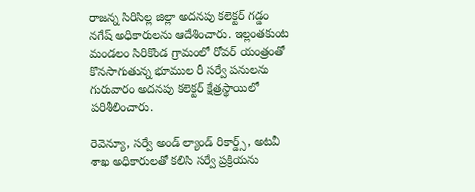రాజన్న సిరిసిల్ల జిల్లా అదనపు కలెక్టర్ గడ్డం నగేష్ అధికారులను ఆదేశించారు. ఇల్లంతకుంట మండలం సిరికొండ గ్రామంలో రోవర్ యంత్రంతో కొనసాగుతున్న భూముల రీ సర్వే పనులను గురువారం అదనపు కలెక్టర్ క్షేత్రస్థాయిలో పరిశీలించారు.

రెవెన్యూ, సర్వే అండ్ ల్యాండ్ రికార్డ్స్, అటవీ శాఖ అధికారులతో కలిసి సర్వే ప్రక్రియను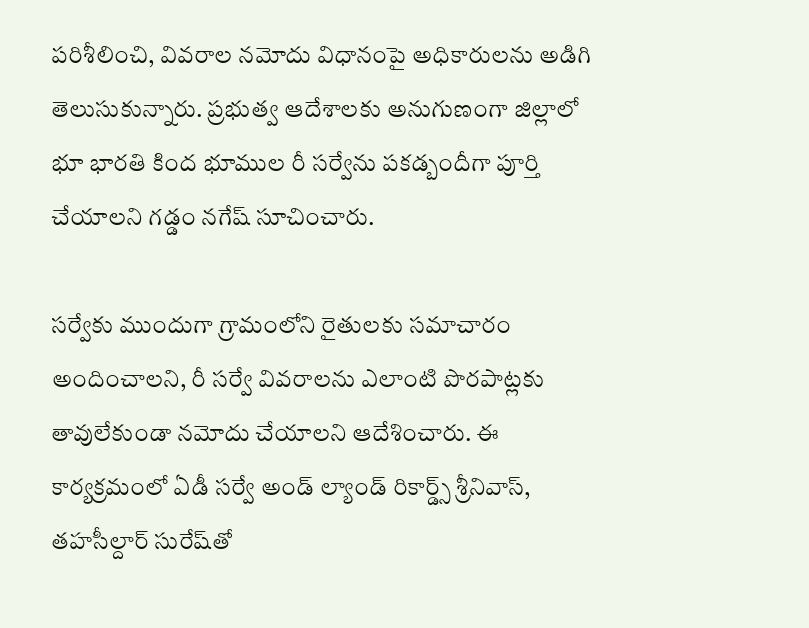పరిశీలించి, వివరాల నమోదు విధానంపై అధికారులను అడిగి తెలుసుకున్నారు. ప్రభుత్వ ఆదేశాలకు అనుగుణంగా జిల్లాలో భూ భారతి కింద భూముల రీ సర్వేను పకడ్బందీగా పూర్తి చేయాలని గడ్డం నగేష్ సూచించారు.

సర్వేకు ముందుగా గ్రామంలోని రైతులకు సమాచారం అందించాలని, రీ సర్వే వివరాలను ఎలాంటి పొరపాట్లకు తావులేకుండా నమోదు చేయాలని ఆదేశించారు. ఈ కార్యక్రమంలో ఏడీ సర్వే అండ్ ల్యాండ్ రికార్డ్స్ శ్రీనివాస్, తహసీల్దార్ సురేష్‌తో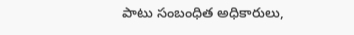పాటు సంబంధిత అధికారులు,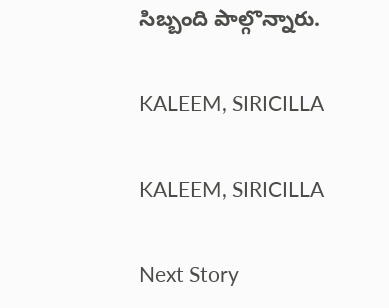సిబ్బంది పాల్గొన్నారు.

KALEEM, SIRICILLA

KALEEM, SIRICILLA

Next Story